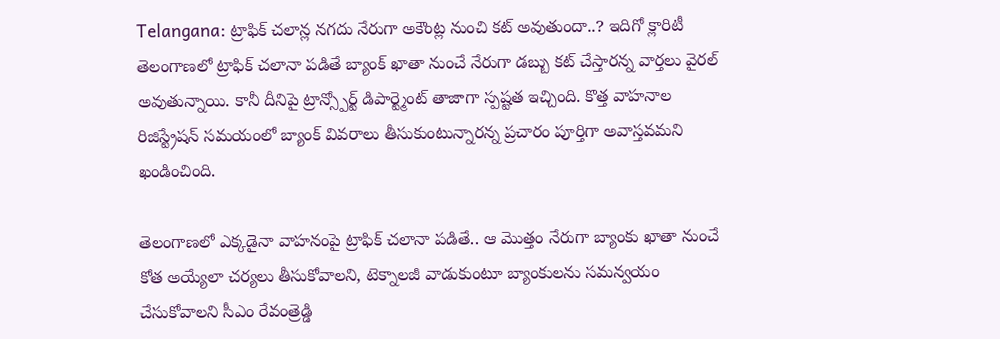Telangana: ట్రాఫిక్ చలాన్ల నగదు నేరుగా అకౌంట్ల నుంచి కట్ అవుతుందా..? ఇదిగో క్లారిటీ
తెలంగాణలో ట్రాఫిక్ చలానా పడితే బ్యాంక్ ఖాతా నుంచే నేరుగా డబ్బు కట్ చేస్తారన్న వార్తలు వైరల్ అవుతున్నాయి. కానీ దీనిపై ట్రాన్స్పోర్ట్ డిపార్ట్మెంట్ తాజాగా స్పష్టత ఇచ్చింది. కొత్త వాహనాల రిజిస్ట్రేషన్ సమయంలో బ్యాంక్ వివరాలు తీసుకుంటున్నారన్న ప్రచారం పూర్తిగా అవాస్తవమని ఖండించింది.

తెలంగాణలో ఎక్కడైనా వాహనంపై ట్రాఫిక్ చలానా పడితే.. ఆ మొత్తం నేరుగా బ్యాంకు ఖాతా నుంచే కోత అయ్యేలా చర్యలు తీసుకోవాలని, టెక్నాలజీ వాడుకుంటూ బ్యాంకులను సమన్వయం చేసుకోవాలని సీఎం రేవంత్రెడ్డి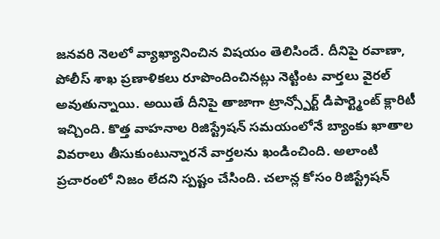జనవరి నెలలో వ్యాఖ్యానించిన విషయం తెలిసిందే. దీనిపై రవాణా, పోలీస్ శాఖ ప్రణాళికలు రూపొందించినట్లు నెట్టింట వార్తలు వైరల్ అవుతున్నాయి. అయితే దీనిపై తాజాగా ట్రాన్స్పోర్ట్ డిపార్ట్మెంట్ క్లారిటీ ఇచ్చింది. కొత్త వాహనాల రిజిస్ట్రేషన్ సమయంలోనే బ్యాంకు ఖాతాల వివరాలు తీసుకుంటున్నారనే వార్తలను ఖండించింది. అలాంటి ప్రచారంలో నిజం లేదని స్పష్టం చేసింది. చలాన్ల కోసం రిజిస్ట్రేషన్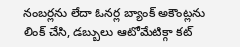నంబర్లను లేదా ఓనర్ల బ్యాంక్ అకౌంట్లను లింక్ చేసి, డబ్బులు ఆటోమేటిక్గా కట్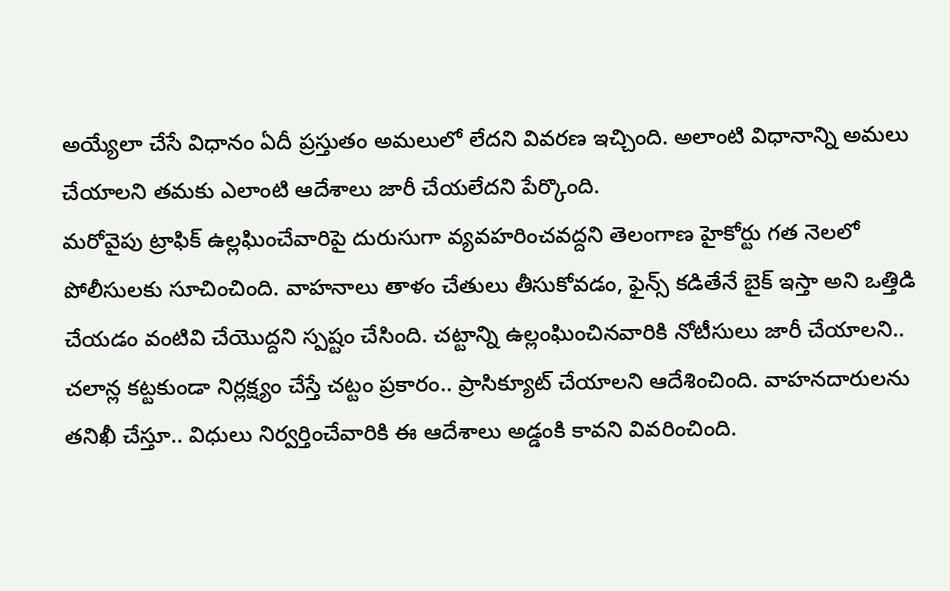అయ్యేలా చేసే విధానం ఏదీ ప్రస్తుతం అమలులో లేదని వివరణ ఇచ్చింది. అలాంటి విధానాన్ని అమలు చేయాలని తమకు ఎలాంటి ఆదేశాలు జారీ చేయలేదని పేర్కొంది.
మరోవైపు ట్రాఫిక్ ఉల్లఘించేవారిపై దురుసుగా వ్యవహరించవద్దని తెలంగాణ హైకోర్టు గత నెలలో పోలీసులకు సూచించింది. వాహనాలు తాళం చేతులు తీసుకోవడం, ఫైన్స్ కడితేనే బైక్ ఇస్తా అని ఒత్తిడి చేయడం వంటివి చేయొద్దని స్పష్టం చేసింది. చట్టాన్ని ఉల్లంఘించినవారికి నోటీసులు జారీ చేయాలని.. చలాన్ల కట్టకుండా నిర్లక్ష్యం చేస్తే చట్టం ప్రకారం.. ప్రాసిక్యూట్ చేయాలని ఆదేశించింది. వాహనదారులను తనిఖీ చేస్తూ.. విధులు నిర్వర్తించేవారికి ఈ ఆదేశాలు అడ్డంకి కావని వివరించింది.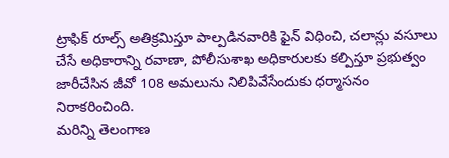ట్రాఫిక్ రూల్స్ అతిక్రమిస్తూ పాల్పడినవారికి ఫైన్ విధించి, చలాన్లు వసూలు చేసే అధికారాన్ని రవాణా, పోలీసుశాఖ అధికారులకు కల్పిస్తూ ప్రభుత్వం జారీచేసిన జీవో 108 అమలును నిలిపివేసేందుకు ధర్మాసనం నిరాకరించింది.
మరిన్ని తెలంగాణ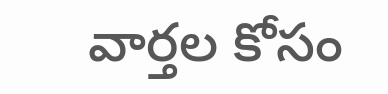వార్తల కోసం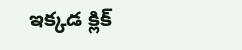ఇక్కడ క్లిక్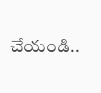చేయండి..